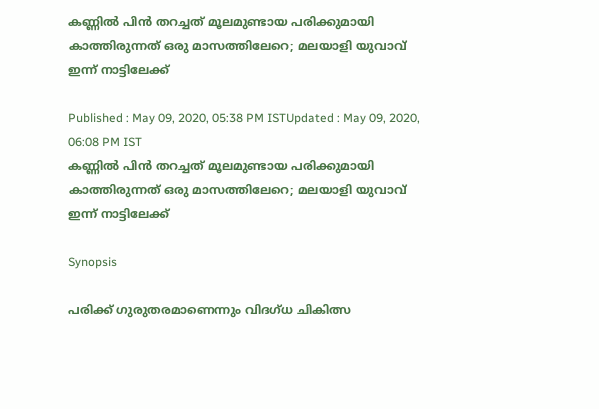കണ്ണില്‍ പിന്‍ തറച്ചത് മൂലമുണ്ടായ പരിക്കുമായി കാത്തിരുന്നത് ഒരു മാസത്തിലേറെ; മലയാളി യുവാവ് ഇന്ന് നാട്ടിലേക്ക്

Published : May 09, 2020, 05:38 PM ISTUpdated : May 09, 2020, 06:08 PM IST
കണ്ണില്‍ പിന്‍ തറച്ചത് മൂലമുണ്ടായ പരിക്കുമായി കാത്തിരുന്നത് ഒരു മാസത്തിലേറെ; മലയാളി യുവാവ് ഇന്ന് നാട്ടിലേക്ക്

Synopsis

പരിക്ക് ഗുരുതരമാണെന്നും വിദഗ്ധ ചികിത്സ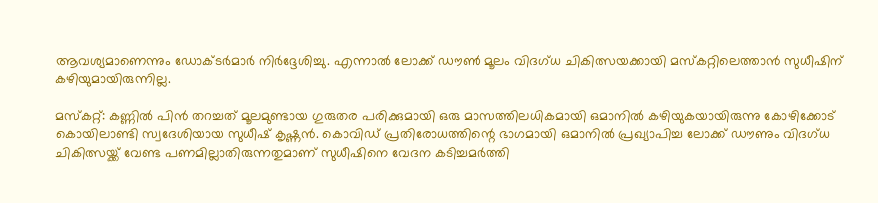ആവശ്യമാണെന്നും ഡോക്ടര്‍മാര്‍ നിര്‍ദ്ദേശിച്ചു. എന്നാല്‍ ലോക്ക് ഡൗണ്‍ മൂലം വിദഗ്ധ ചികിത്സയക്കായി മസ്‌കറ്റിലെത്താന്‍ സുധീഷിന് കഴിയുമായിരുന്നില്ല.

മസ്‌കറ്റ്: കണ്ണില്‍ പിന്‍ തറച്ചത് മൂലമുണ്ടായ ഗുരുതര പരിക്കുമായി ഒരു മാസത്തിലധികമായി ഒമാനില്‍ കഴിയുകയായിരുന്നു കോഴിക്കോട് കൊയിലാണ്ടി സ്വദേശിയായ സുധീഷ് കൃഷ്ണന്‍. കൊവിഡ് പ്രതിരോധത്തിന്റെ ഭാഗമായി ഒമാനില്‍ പ്രഖ്യാപിച്ച ലോക്ക് ഡൗണും വിദഗ്ധ ചികിത്സയ്ക്ക് വേണ്ട പണമില്ലാതിരുന്നതുമാണ് സുധീഷിനെ വേദന കടിച്ചമര്‍ത്തി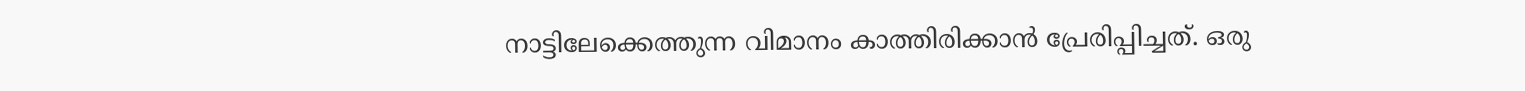നാട്ടിലേക്കെത്തുന്ന വിമാനം കാത്തിരിക്കാന്‍ പ്രേരിപ്പിച്ചത്. ഒരു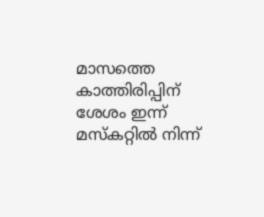മാസത്തെ കാത്തിരിപ്പിന് ശേശം ഇന്ന് മസ്‌കറ്റില്‍ നിന്ന്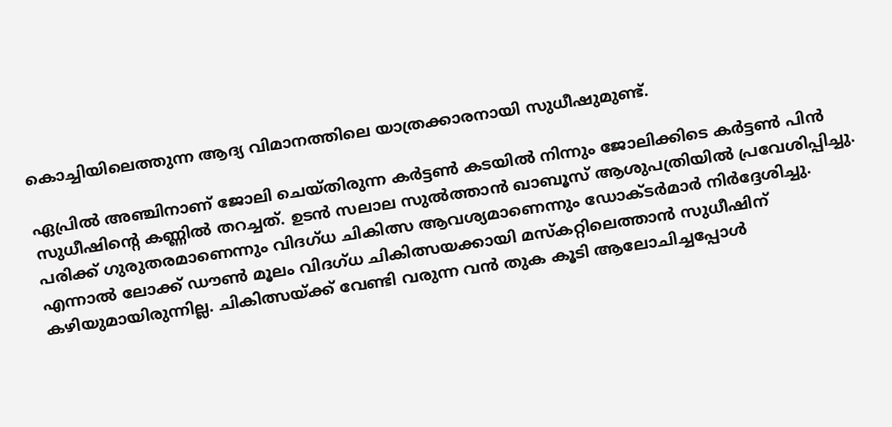കൊച്ചിയിലെത്തുന്ന ആദ്യ വിമാനത്തിലെ യാത്രക്കാരനായി സുധീഷുമുണ്ട്.

ഏപ്രില്‍ അഞ്ചിനാണ് ജോലി ചെയ്തിരുന്ന കര്‍ട്ടണ്‍ കടയില്‍ നിന്നും ജോലിക്കിടെ കര്‍ട്ടണ്‍ പിന്‍ സുധീഷിന്റെ കണ്ണില്‍ തറച്ചത്. ഉടന്‍ സലാല സുല്‍ത്താന്‍ ഖാബൂസ് ആശുപത്രിയില്‍ പ്രവേശിപ്പിച്ചു. പരിക്ക് ഗുരുതരമാണെന്നും വിദഗ്ധ ചികിത്സ ആവശ്യമാണെന്നും ഡോക്ടര്‍മാര്‍ നിര്‍ദ്ദേശിച്ചു. എന്നാല്‍ ലോക്ക് ഡൗണ്‍ മൂലം വിദഗ്ധ ചികിത്സയക്കായി മസ്‌കറ്റിലെത്താന്‍ സുധീഷിന് കഴിയുമായിരുന്നില്ല. ചികിത്സയ്ക്ക് വേണ്ടി വരുന്ന വന്‍ തുക കൂടി ആലോചിച്ചപ്പോള്‍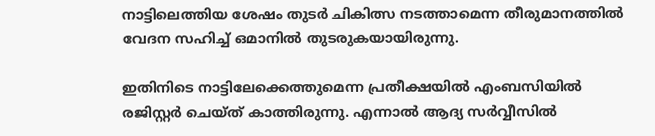നാട്ടിലെത്തിയ ശേഷം തുടര്‍ ചികിത്സ നടത്താമെന്ന തീരുമാനത്തില്‍ വേദന സഹിച്ച് ഒമാനില്‍ തുടരുകയായിരുന്നു.

ഇതിനിടെ നാട്ടിലേക്കെത്തുമെന്ന പ്രതീക്ഷയില്‍ എംബസിയില്‍ രജിസ്റ്റര്‍ ചെയ്ത് കാത്തിരുന്നു. എന്നാല്‍ ആദ്യ സര്‍വ്വീസില്‍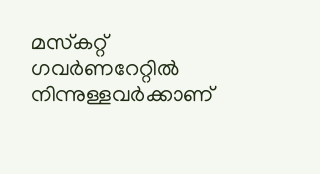മസ്‌കറ്റ് ഗവര്‍ണറേറ്റില്‍ നിന്നുള്ളവര്‍ക്കാണ്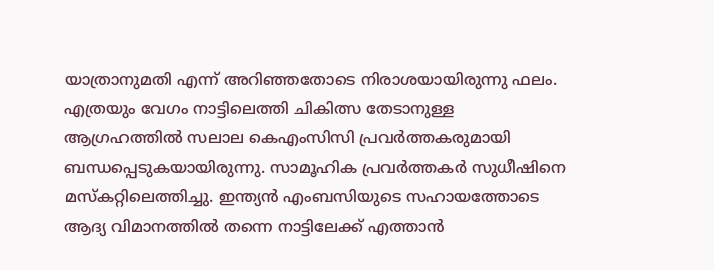യാത്രാനുമതി എന്ന് അറിഞ്ഞതോടെ നിരാശയായിരുന്നു ഫലം. എത്രയും വേഗം നാട്ടിലെത്തി ചികിത്സ തേടാനുള്ള ആഗ്രഹത്തില്‍ സലാല കെഎംസിസി പ്രവര്‍ത്തകരുമായി ബന്ധപ്പെടുകയായിരുന്നു. സാമൂഹിക പ്രവര്‍ത്തകര്‍ സുധീഷിനെ മസ്‌കറ്റിലെത്തിച്ചു. ഇന്ത്യന്‍ എംബസിയുടെ സഹായത്തോടെ ആദ്യ വിമാനത്തില്‍ തന്നെ നാട്ടിലേക്ക് എത്താന്‍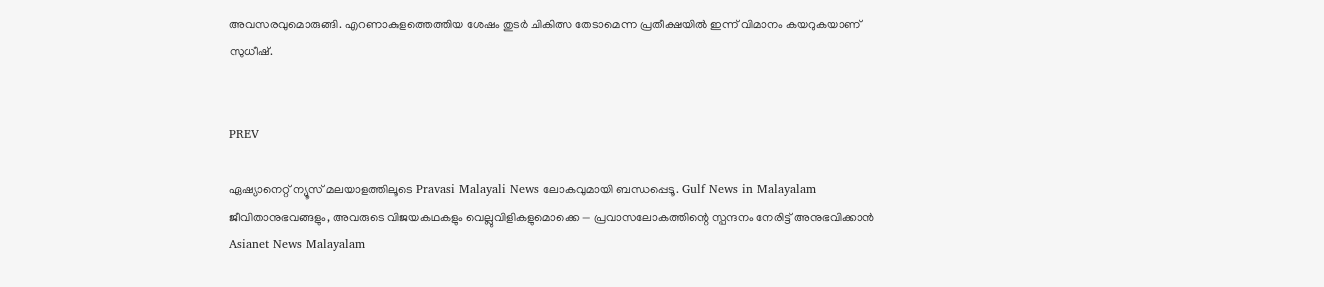അവസരവുമൊരുങ്ങി. എറണാകുളത്തെത്തിയ ശേഷം തുടര്‍ ചികിത്സ തേടാമെന്ന പ്രതീക്ഷയില്‍ ഇന്ന് വിമാനം കയറുകയാണ് സുധീഷ്.


PREV

ഏഷ്യാനെറ്റ് ന്യൂസ് മലയാളത്തിലൂടെ Pravasi Malayali News ലോകവുമായി ബന്ധപ്പെടൂ. Gulf News in Malayalam  ജീവിതാനുഭവങ്ങളും, അവരുടെ വിജയകഥകളും വെല്ലുവിളികളുമൊക്കെ — പ്രവാസലോകത്തിന്റെ സ്പന്ദനം നേരിട്ട് അനുഭവിക്കാൻ Asianet News Malayalam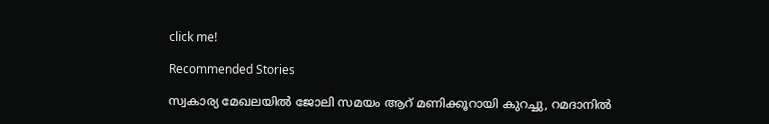click me!

Recommended Stories

സ്വകാര്യ മേഖലയിൽ ജോലി സമയം ആറ് മണിക്കൂറായി കുറച്ചു, റമദാനിൽ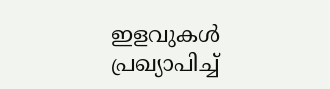ഇളവുകൾ പ്രഖ്യാപിച്ച്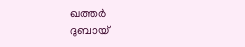ഖത്തർ
ദുബായ്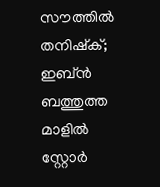സൗത്തിൽ തനിഷ്ക്; ഇബ്ൻ ബത്തുത്ത മാളിൽ സ്റ്റോർ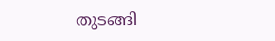തുടങ്ങി